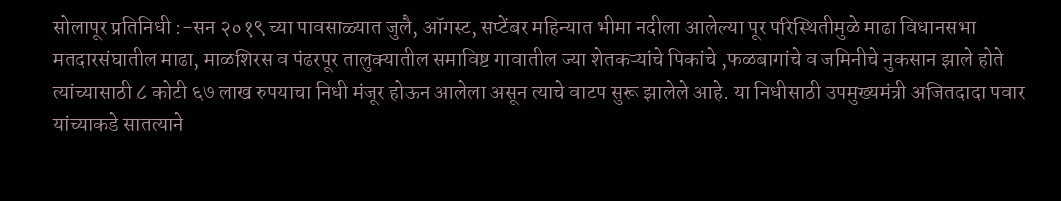सोलापूर प्रतिनिधी :-सन २०१९ च्या पावसाळ्यात जुलै, ऑगस्ट, सप्टेंबर महिन्यात भीमा नदीला आलेल्या पूर परिस्थितीमुळे माढा विधानसभा मतदारसंघातील माढा, माळशिरस व पंढरपूर तालुक्यातील समाविष्ट गावातील ज्या शेतकऱ्यांचे पिकांचे ,फळबागांचे व जमिनीचे नुकसान झाले होते त्यांच्यासाठी ८ कोटी ६७ लाख रुपयाचा निधी मंजूर होऊन आलेला असून त्याचे वाटप सुरू झालेले आहे. या निधीसाठी उपमुख्यमंत्री अजितदादा पवार यांच्याकडे सातत्याने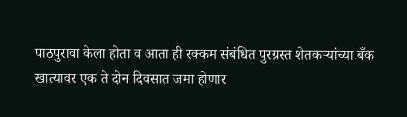पाठपुरावा केला होता व आता ही रक्कम संबंधित पुरग्रस्त शेतकऱ्यांच्या बँक खात्यावर एक ते दोन दिवसात जमा होणार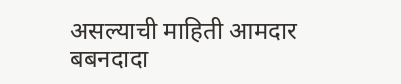असल्याची माहिती आमदार बबनदादा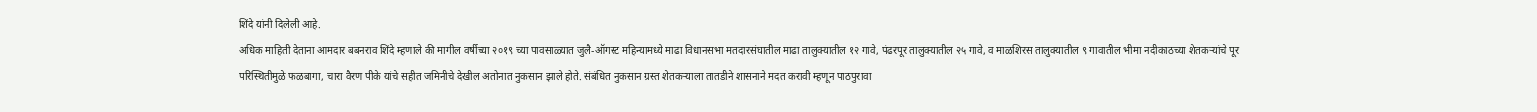शिंदे यांनी दिलेली आहे.
अधिक माहिती देताना आमदार बबनराव शिंदे म्हणाले की मागील वर्षीच्या २०१९ च्या पावसाळ्यात जुलै-ऑगस्ट महिन्यामध्ये माढा विधानसभा मतदारसंघातील माढा तालुक्यातील १२ गावे, पंढरपूर तालुक्यातील २५ गावे, व माळशिरस तालुक्यातील ९ गावातील भीमा नदीकाठच्या शेतकऱ्यांचे पूर परिस्थितीमुळे फळबागा, चारा वैरण पीके यांचे सहीत जमिनीचे देखील अतोनात नुकसान झाले होते. संबंधित नुकसान ग्रस्त शेतकऱ्याला तातडीने शासनाने मदत करावी म्हणून पाठपुरावा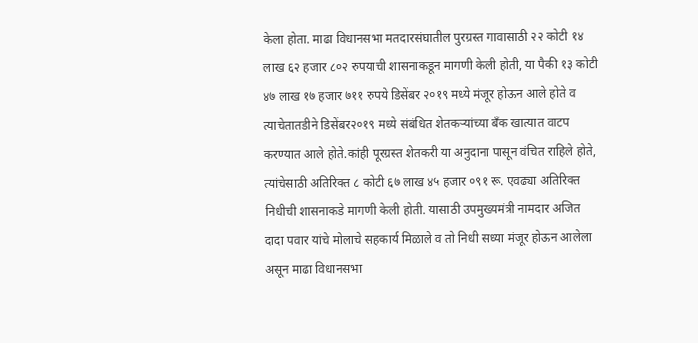केला होता. माढा विधानसभा मतदारसंघातील पुरग्रस्त गावासाठी २२ कोटी १४ लाख ६२ हजार ८०२ रुपयाची शासनाकडून मागणी केली होती, या पैकी १३ कोटी ४७ लाख १७ हजार ७११ रुपये डिसेंबर २०१९ मध्ये मंजूर होऊन आले होते व त्याचेतातडीने डिसेंबर२०१९ मध्ये संबंधित शेतकऱ्यांच्या बँक खात्यात वाटप करण्यात आले होते.कांही पूरग्रस्त शेतकरी या अनुदाना पासून वंचित राहिले होते, त्यांचेसाठी अतिरिक्त ८ कोटी ६७ लाख ४५ हजार ०९१ रू. एवढ्या अतिरिक्त निधीची शासनाकडे मागणी केली होती. यासाठी उपमुख्यमंत्री नामदार अजित दादा पवार यांचे मोलाचे सहकार्य मिळाले व तो निधी सध्या मंजूर होऊन आलेला असून माढा विधानसभा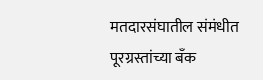मतदारसंघातील संमंधीत पूरग्रस्तांच्या बँक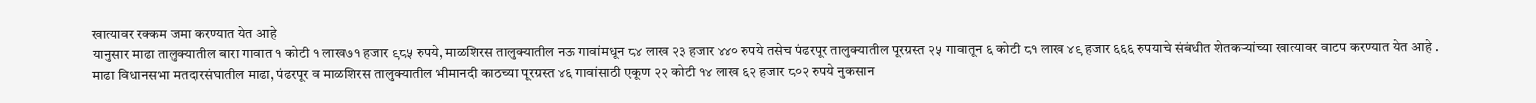खात्यावर रक्कम जमा करण्यात येत आहे
यानुसार माढा तालुक्यातील बारा गावात १ कोटी १ लाख७१ हजार ९८५ रुपये, माळशिरस तालुक्यातील नऊ गावांमधून ८४ लाख २३ हजार ४४० रुपये तसेच पंढरपूर तालुक्यातील पूरग्रस्त २५ गावातून ६ कोटी ८१ लाख ४९ हजार ६६६ रुपयाचे संबंधीत शेतकऱ्यांच्या खात्यावर वाटप करण्यात येत आहे .
माढा विधानसभा मतदारसंघातील माढा, पंढरपूर व माळशिरस तालुक्यातील भीमानदी काठच्या पूरग्रस्त ४६ गावांसाठी एकूण २२ कोटी १४ लाख ६२ हजार ८०२ रुपये नुकसान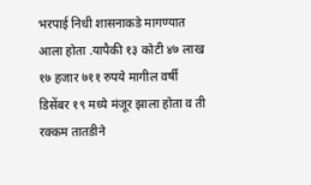भरपाई निधी शासनाकडे मागण्यात आला होता .यापैकी १३ कोटी ४७ लाख १७ हजार ७११ रुपये मागील वर्षी डिसेंबर १९ मध्ये मंजूर झाला होता व ती रक्कम तातडीने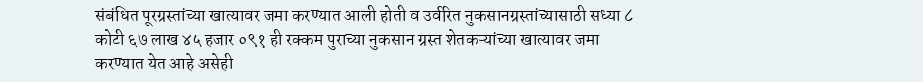संबंधित पूरग्रस्तांच्या खात्यावर जमा करण्यात आली होती व उर्वरित नुकसानग्रस्तांच्यासाठी सध्या ८ कोटी ६७ लाख ४५ हजार ०९१ ही रक्कम पुराच्या नुकसान ग्रस्त शेतकऱ्यांच्या खात्यावर जमा करण्यात येत आहे असेही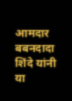आमदार बबनदादा शिंदे यांनी या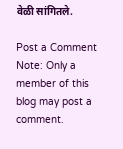वेळी सांगितले.

Post a Comment
Note: Only a member of this blog may post a comment.